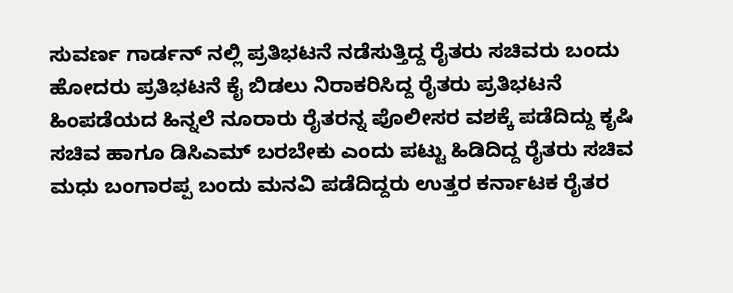ಸುವರ್ಣ ಗಾರ್ಡನ್ ನಲ್ಲಿ ಪ್ರತಿಭಟನೆ ನಡೆಸುತ್ತಿದ್ದ ರೈತರು ಸಚಿವರು ಬಂದು ಹೋದರು ಪ್ರತಿಭಟನೆ ಕೈ ಬಿಡಲು ನಿರಾಕರಿಸಿದ್ದ ರೈತರು ಪ್ರತಿಭಟನೆ ಹಿಂಪಡೆಯದ ಹಿನ್ನಲೆ ನೂರಾರು ರೈತರನ್ನ ಪೊಲೀಸರ ವಶಕ್ಕೆ ಪಡೆದಿದ್ದು ಕೃಷಿ ಸಚಿವ ಹಾಗೂ ಡಿಸಿಎಮ್ ಬರಬೇಕು ಎಂದು ಪಟ್ಟು ಹಿಡಿದಿದ್ದ ರೈತರು ಸಚಿವ ಮಧು ಬಂಗಾರಪ್ಪ ಬಂದು ಮನವಿ ಪಡೆದಿದ್ದರು ಉತ್ತರ ಕರ್ನಾಟಕ ರೈತರ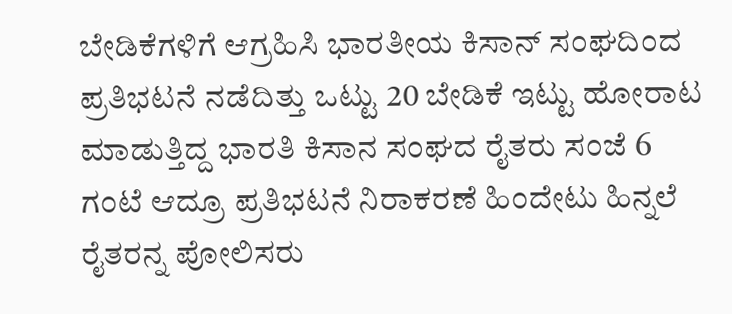ಬೇಡಿಕೆಗಳಿಗೆ ಆಗ್ರಹಿಸಿ ಭಾರತೀಯ ಕಿಸಾನ್ ಸಂಘದಿಂದ ಪ್ರತಿಭಟನೆ ನಡೆದಿತ್ತು ಒಟ್ಟು 20 ಬೇಡಿಕೆ ಇಟ್ಟು ಹೋರಾಟ ಮಾಡುತ್ತಿದ್ದ ಭಾರತಿ ಕಿಸಾನ ಸಂಘದ ರೈತರು ಸಂಜೆ 6 ಗಂಟೆ ಆದ್ರೂ ಪ್ರತಿಭಟನೆ ನಿರಾಕರಣೆ ಹಿಂದೇಟು ಹಿನ್ನಲೆ ರೈತರನ್ನ ಪೋಲಿಸರು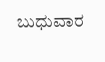ಬುಧುವಾರ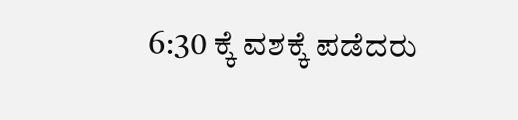6:30 ಕ್ಕೆ ವಶಕ್ಕೆ ಪಡೆದರು